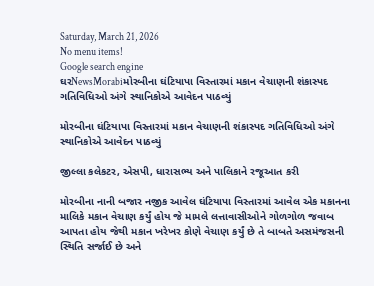Saturday, March 21, 2026
No menu items!
Google search engine
ઘરNewsMorabiમોરબીના ઘંટિયાપા વિસ્તારમાં મકાન વેચાણની શંકાસ્પદ ગતિવિધિઓ અંગે સ્થાનિકોએ આવેદન પાઠવ્યું

મોરબીના ઘંટિયાપા વિસ્તારમાં મકાન વેચાણની શંકાસ્પદ ગતિવિધિઓ અંગે સ્થાનિકોએ આવેદન પાઠવ્યું

જીલ્લા કલેકટર, એસપી, ધારાસભ્ય અને પાલિકાને રજૂઆત કરી

મોરબીના નાની બજાર નજીક આવેલ ઘંટિયાપા વિસ્તારમાં આવેલ એક મકાનના માલિકે મકાન વેચાણ કર્યું હોય જે મામલે લત્તાવાસીઓને ગોળગોળ જવાબ આપતા હોય જેથી મકાન ખરેખર કોણે વેચાણ કર્યું છે તે બાબતે અસમંજસની સ્થિતિ સર્જાઈ છે અને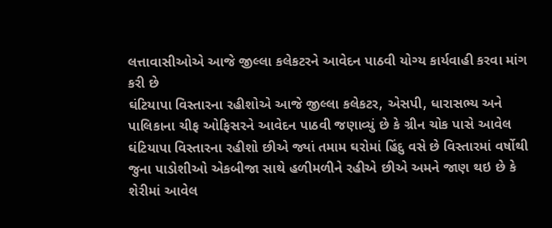લત્તાવાસીઓએ આજે જીલ્લા કલેકટરને આવેદન પાઠવી યોગ્ય કાર્યવાહી કરવા માંગ કરી છે
ઘંટિયાપા વિસ્તારના રહીશોએ આજે જીલ્લા કલેકટર, એસપી, ધારાસભ્ય અને પાલિકાના ચીફ ઓફિસરને આવેદન પાઠવી જણાવ્યું છે કે ગ્રીન ચોક પાસે આવેલ ઘંટિયાપા વિસ્તારના રહીશો છીએ જ્યાં તમામ ઘરોમાં હિંદુ વસે છે વિસ્તારમાં વર્ષોથી જુના પાડોશીઓ એકબીજા સાથે હળીમળીને રહીએ છીએ અમને જાણ થઇ છે કે શેરીમાં આવેલ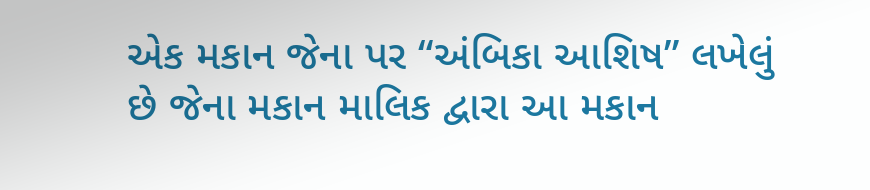એક મકાન જેના પર “અંબિકા આશિષ” લખેલું છે જેના મકાન માલિક દ્વારા આ મકાન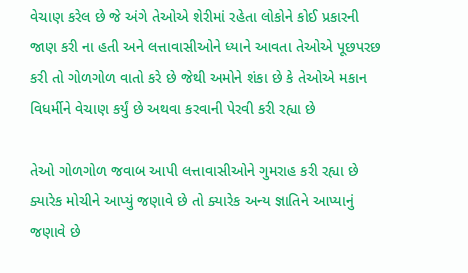વેચાણ કરેલ છે જે અંગે તેઓએ શેરીમાં રહેતા લોકોને કોઈ પ્રકારની જાણ કરી ના હતી અને લત્તાવાસીઓને ધ્યાને આવતા તેઓએ પૂછપરછ કરી તો ગોળગોળ વાતો કરે છે જેથી અમોને શંકા છે કે તેઓએ મકાન વિધર્મીને વેચાણ કર્યું છે અથવા કરવાની પેરવી કરી રહ્યા છે

તેઓ ગોળગોળ જવાબ આપી લત્તાવાસીઓને ગુમરાહ કરી રહ્યા છે ક્યારેક મોચીને આપ્યું જણાવે છે તો ક્યારેક અન્ય જ્ઞાતિને આપ્યાનું જણાવે છે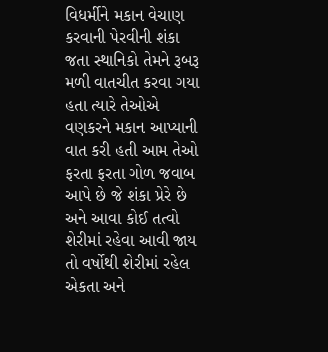વિધર્મીને મકાન વેચાણ કરવાની પેરવીની શંકા જતા સ્થાનિકો તેમને રૂબરૂ મળી વાતચીત કરવા ગયા હતા ત્યારે તેઓએ વણકરને મકાન આપ્યાની વાત કરી હતી આમ તેઓ ફરતા ફરતા ગોળ જવાબ આપે છે જે શંકા પ્રેરે છે અને આવા કોઈ તત્વો શેરીમાં રહેવા આવી જાય તો વર્ષોથી શેરીમાં રહેલ એકતા અને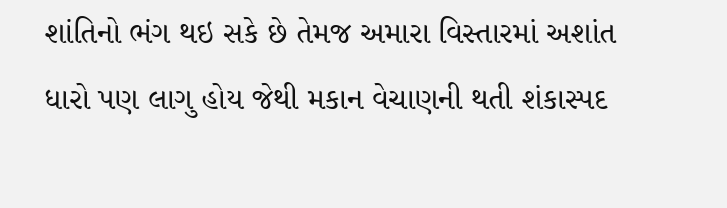શાંતિનો ભંગ થઇ સકે છે તેમજ અમારા વિસ્તારમાં અશાંત ધારો પણ લાગુ હોય જેથી મકાન વેચાણની થતી શંકાસ્પદ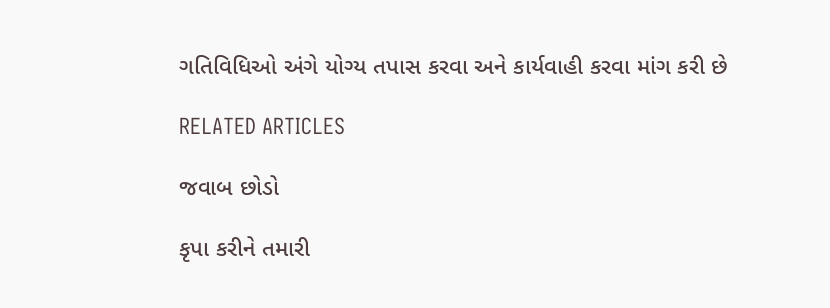ગતિવિધિઓ અંગે યોગ્ય તપાસ કરવા અને કાર્યવાહી કરવા માંગ કરી છે

RELATED ARTICLES

જવાબ છોડો

કૃપા કરીને તમારી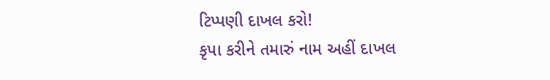ટિપ્પણી દાખલ કરો!
કૃપા કરીને તમારું નામ અહીં દાખલ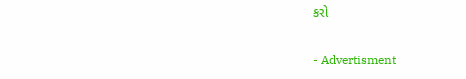કરો

- Advertisment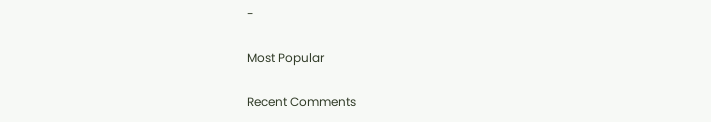-

Most Popular

Recent Comments